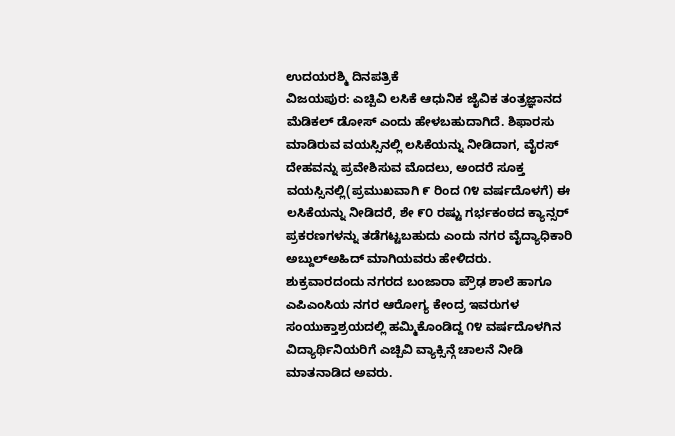ಉದಯರಶ್ಮಿ ದಿನಪತ್ರಿಕೆ
ವಿಜಯಪುರ: ಎಚ್ಪಿವಿ ಲಸಿಕೆ ಆಧುನಿಕ ಜೈವಿಕ ತಂತ್ರಜ್ಞಾನದ ಮೆಡಿಕಲ್ ಡೋಸ್ ಎಂದು ಹೇಳಬಹುದಾಗಿದೆ. ಶಿಫಾರಸು ಮಾಡಿರುವ ವಯಸ್ಸಿನಲ್ಲಿ ಲಸಿಕೆಯನ್ನು ನೀಡಿದಾಗ, ವೈರಸ್ ದೇಹವನ್ನು ಪ್ರವೇಶಿಸುವ ಮೊದಲು, ಅಂದರೆ ಸೂಕ್ತ ವಯಸ್ಸಿನಲ್ಲಿ(ಪ್ರಮುಖವಾಗಿ ೯ ರಿಂದ ೧೪ ವರ್ಷದೊಳಗೆ) ಈ ಲಸಿಕೆಯನ್ನು ನೀಡಿದರೆ, ಶೇ ೯೦ ರಷ್ಟು ಗರ್ಭಕಂಠದ ಕ್ಯಾನ್ಸರ್ ಪ್ರಕರಣಗಳನ್ನು ತಡೆಗಟ್ಟಬಹುದು ಎಂದು ನಗರ ವೈದ್ಯಾಧಿಕಾರಿ ಅಬ್ದುಲ್ಅಹಿದ್ ಮಾಗಿಯವರು ಹೇಳಿದರು.
ಶುಕ್ರವಾರದಂದು ನಗರದ ಬಂಜಾರಾ ಪ್ರೌಢ ಶಾಲೆ ಹಾಗೂ ಎಪಿಎಂಸಿಯ ನಗರ ಆರೋಗ್ಯ ಕೇಂದ್ರ ಇವರುಗಳ ಸಂಯುಕ್ತಾಶ್ರಯದಲ್ಲಿ ಹಮ್ಮಿಕೊಂಡಿದ್ದ ೧೪ ವರ್ಷದೊಳಗಿನ ವಿದ್ಯಾರ್ಥಿನಿಯರಿಗೆ ಎಚ್ಪಿವಿ ವ್ಯಾಕ್ಸಿನ್ಗೆ ಚಾಲನೆ ನೀಡಿ ಮಾತನಾಡಿದ ಅವರು.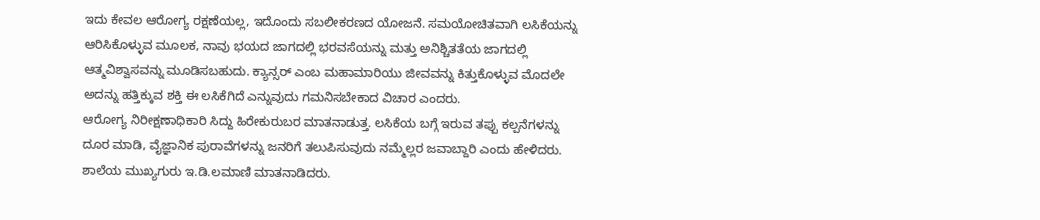ಇದು ಕೇವಲ ಆರೋಗ್ಯ ರಕ್ಷಣೆಯಲ್ಲ, ಇದೊಂದು ಸಬಲೀಕರಣದ ಯೋಜನೆ. ಸಮಯೋಚಿತವಾಗಿ ಲಸಿಕೆಯನ್ನು ಆರಿಸಿಕೊಳ್ಳುವ ಮೂಲಕ, ನಾವು ಭಯದ ಜಾಗದಲ್ಲಿ ಭರವಸೆಯನ್ನು ಮತ್ತು ಅನಿಶ್ಚಿತತೆಯ ಜಾಗದಲ್ಲಿ ಆತ್ಮವಿಶ್ವಾಸವನ್ನು ಮೂಡಿಸಬಹುದು. ಕ್ಯಾನ್ಸರ್ ಎಂಬ ಮಹಾಮಾರಿಯು ಜೀವವನ್ನು ಕಿತ್ತುಕೊಳ್ಳುವ ಮೊದಲೇ ಅದನ್ನು ಹತ್ತಿಕ್ಕುವ ಶಕ್ತಿ ಈ ಲಸಿಕೆಗಿದೆ ಎನ್ನುವುದು ಗಮನಿಸಬೇಕಾದ ವಿಚಾರ ಎಂದರು.
ಆರೋಗ್ಯ ನಿರೀಕ್ಷಣಾಧಿಕಾರಿ ಸಿದ್ದು ಹಿರೇಕುರುಬರ ಮಾತನಾಡುತ್ತ. ಲಸಿಕೆಯ ಬಗ್ಗೆ ಇರುವ ತಪ್ಪು ಕಲ್ಪನೆಗಳನ್ನು ದೂರ ಮಾಡಿ, ವೈಜ್ಞಾನಿಕ ಪುರಾವೆಗಳನ್ನು ಜನರಿಗೆ ತಲುಪಿಸುವುದು ನಮ್ಮೆಲ್ಲರ ಜವಾಬ್ದಾರಿ ಎಂದು ಹೇಳಿದರು.
ಶಾಲೆಯ ಮುಖ್ಯಗುರು ಇ.ಡಿ.ಲಮಾಣಿ ಮಾತನಾಡಿದರು.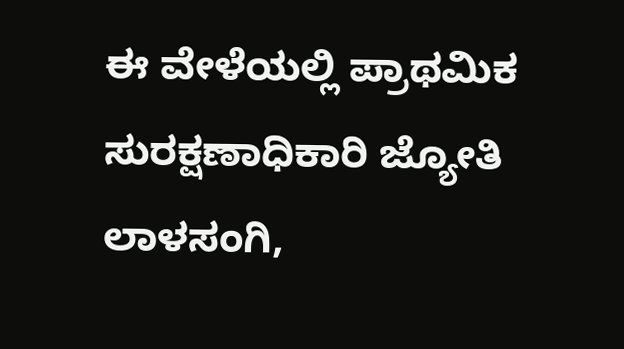ಈ ವೇಳೆಯಲ್ಲಿ ಪ್ರಾಥಮಿಕ ಸುರಕ್ಷಣಾಧಿಕಾರಿ ಜ್ಯೋತಿ ಲಾಳಸಂಗಿ,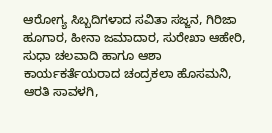ಆರೋಗ್ಯ ಸಿಬ್ಬದಿಗಳಾದ ಸವಿತಾ ಸಜ್ಜನ, ಗಿರಿಜಾ ಹೂಗಾರ, ಹೀನಾ ಜಮಾದಾರ, ಸುರೇಖಾ ಆಹೇರಿ, ಸುಧಾ ಚಲವಾದಿ ಹಾಗೂ ಆಶಾ ಕಾರ್ಯಕರ್ತೆಯರಾದ ಚಂದ್ರಕಲಾ ಹೊಸಮನಿ, ಆರತಿ ಸಾವಳಗಿ,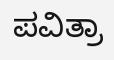ಪವಿತ್ರಾ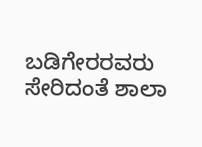ಬಡಿಗೇರರವರು ಸೇರಿದಂತೆ ಶಾಲಾ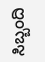ಸಿಬ್ಬಂದಿ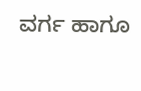ವರ್ಗ ಹಾಗೂ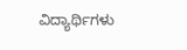ವಿದ್ಯಾರ್ಥಿಗಳು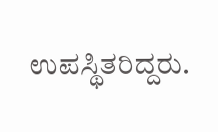ಉಪಸ್ಥಿತರಿದ್ದರು.